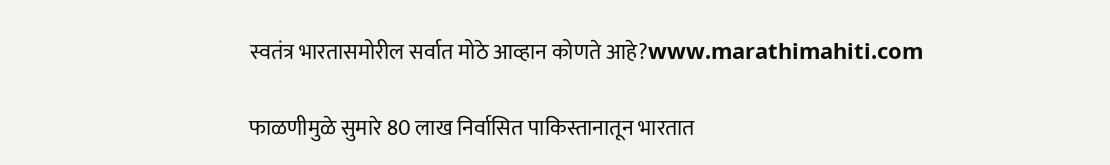स्वतंत्र भारतासमोरील सर्वात मोठे आव्हान कोणते आहे?www.marathimahiti.com

फाळणीमुळे सुमारे 80 लाख निर्वासित पाकिस्तानातून भारतात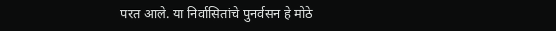परत आले. या निर्वासितांचे पुनर्वसन हे मोठे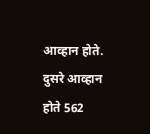आव्हान होते. दुसरे आव्हान होते 562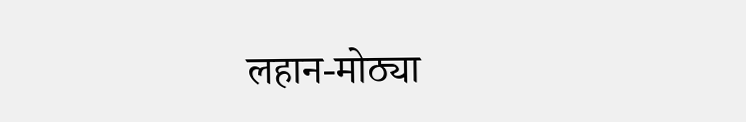लहान-मोठ्या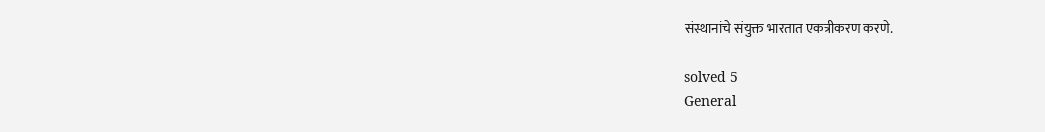संस्थानांचे संयुक्त भारतात एकत्रीकरण करणे.

solved 5
General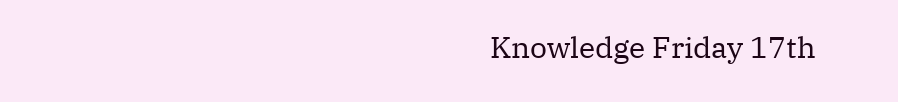Knowledge Friday 17th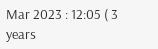Mar 2023 : 12:05 ( 3 years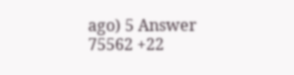ago) 5 Answer 75562 +22